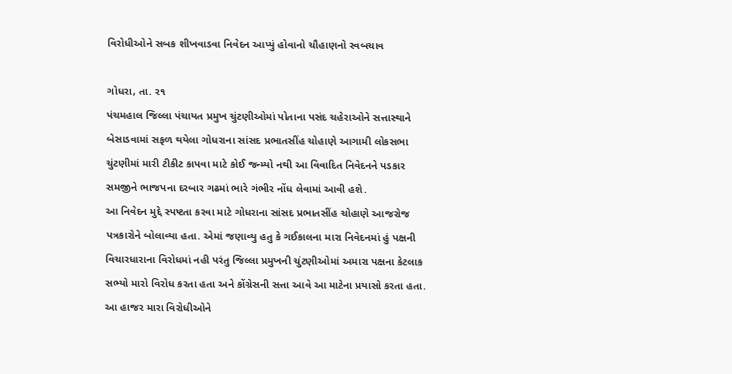વિરોધીઓને સબક શીખવાડવા નિવેદન આપ્યું હોવાનો ચૌહાણનો સ્વબચાવ

ગોધરા, તા. ર૧
પંચમહાલ જિલ્લા પંચાયત પ્રમુખ ચુંટણીઓમાં પોતાના પસંદ ચહેરાઓને સત્તાસ્થાને બેસાડવામાં સફળ થયેલા ગોધરાના સાંસદ પ્રભાતસીંહ ચોહાણે આગામી લોકસભા ચુંટણીમાં મારી ટીકીટ કાપવા માટે કોઈ જન્મ્યો નથી આ વિવાદિત નિવેદનને પડકાર સમજીને ભાજપના દરબાર ગઢમાં ભારે ગંભીર નોંધ લેવામાં આવી હશે.
આ નિવેદન મુદ્દે સ્પષ્ટતા કરવા માટે ગોધરાના સાંસદ પ્રભાતસીંહ ચોહાણે આજરોજ પત્રકારોને બોલાવ્યા હતા. એમાં જણાવ્યુ હતુ કે ગઈકાલના મારા નિવેદનમાં હું પક્ષની વિચારધારાના વિરોધમાં નહી પરંતુ જિલ્લા પ્રમુખની ચુંટણીઓમાં અમારા પક્ષના કેટલાક સભ્યો મારો વિરોધ કરતા હતા અને કોંગ્રેસની સત્તા આવે આ માટેના પ્રયાસો કરતા હતા.
આ હાજર મારા વિરોધીઓને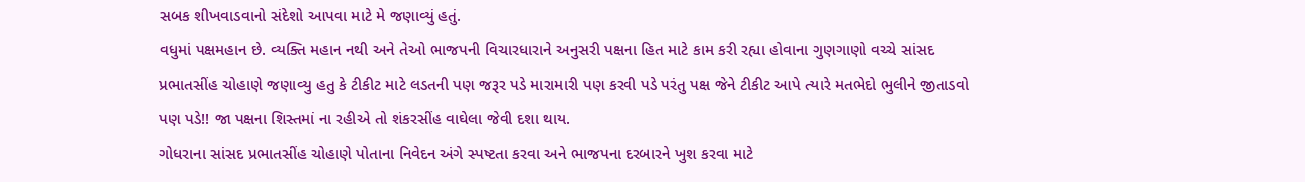સબક શીખવાડવાનો સંદેશો આપવા માટે મે જણાવ્યું હતું.
વધુમાં પક્ષમહાન છે. વ્યક્તિ મહાન નથી અને તેઓ ભાજપની વિચારધારાને અનુસરી પક્ષના હિત માટે કામ કરી રહ્યા હોવાના ગુણગાણો વચ્ચે સાંસદ પ્રભાતસીંહ ચોહાણે જણાવ્યુ હતુ કે ટીકીટ માટે લડતની પણ જરૂર પડે મારામારી પણ કરવી પડે પરંતુ પક્ષ જેને ટીકીટ આપે ત્યારે મતભેદો ભુલીને જીતાડવો પણ પડે!! જા પક્ષના શિસ્તમાં ના રહીએ તો શંકરસીંહ વાઘેલા જેવી દશા થાય.
ગોધરાના સાંસદ પ્રભાતસીંહ ચોહાણે પોતાના નિવેદન અંગે સ્પષ્ટતા કરવા અને ભાજપના દરબારને ખુશ કરવા માટે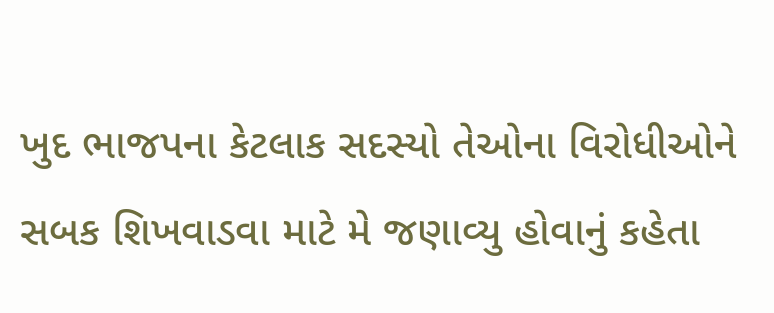ખુદ ભાજપના કેટલાક સદસ્યો તેઓના વિરોધીઓને સબક શિખવાડવા માટે મે જણાવ્યુ હોવાનું કહેતા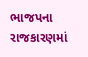ભાજપના રાજકારણમાં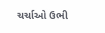ચર્ચાઓ ઉભી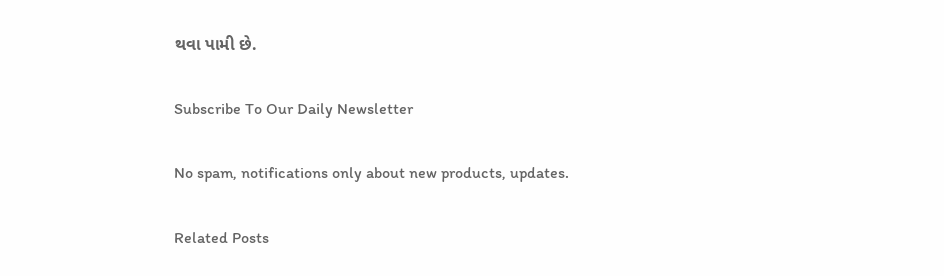થવા પામી છે.

Subscribe To Our Daily Newsletter

No spam, notifications only about new products, updates.

Related Posts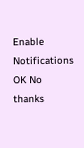Enable Notifications OK No thanks